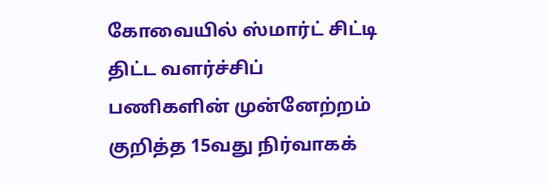கோவையில் ஸ்மார்ட்‌ சிட்டி திட்ட வளர்ச்சிப்‌ பணிகளின்‌ முன்னேற்றம்‌ குறித்த 15வது நிர்வாகக்‌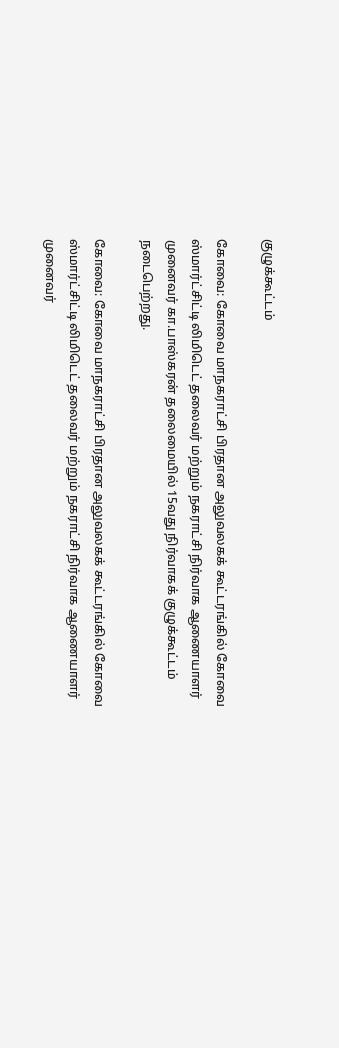குழுக்கூட்டம்‌

கோவை: கோவை மாநகராட்சி பிரதான அலுவலகக்‌ கூட்டரங்கில்‌ கோவை ஸ்மார்ட்‌சிட்டி லிமிடெட்‌ தலைவர்‌ மற்றும்‌ நகராட்சி நிர்வாக ஆணையாளர்‌ முனைவர்‌ கா.பாஸ்கரன்‌ தலைமையில்‌ 15வது நிர்வாகக்‌ குழுக்கூட்டம்‌ நடைபெற்றது.

கோவை: கோவை மாநகராட்சி பிரதான அலுவலகக்‌ கூட்டரங்கில்‌ கோவை ஸ்மார்ட்‌சிட்டி லிமிடெட்‌ தலைவர்‌ மற்றும்‌ நகராட்சி நிர்வாக ஆணையாளர்‌ முனைவர்‌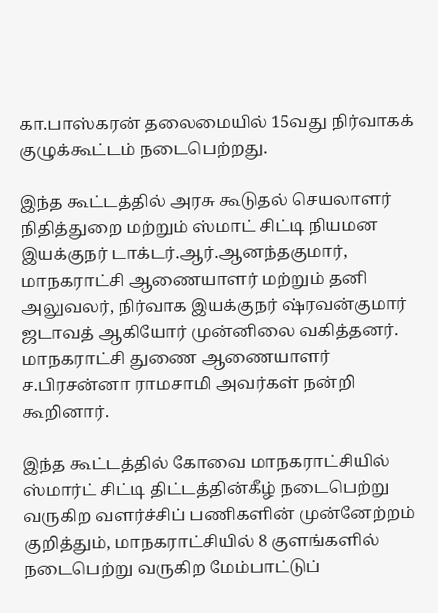கா.பாஸ்கரன்‌ தலைமையில்‌ 15வது நிர்வாகக்‌ குழுக்கூட்டம்‌ நடைபெற்றது.

இந்த கூட்டத்தில்‌ அரசு கூடுதல்‌ செயலாளர்‌ நிதித்துறை மற்றும்‌ ஸ்மாட்‌ சிட்டி நியமன இயக்குநர் டாக்டர்‌.ஆர்‌.ஆனந்தகுமார்‌, மாநகராட்சி ஆணையாளர்‌ மற்றும்‌ தனி அலுவலர்‌, நிர்வாக இயக்குநர் ஷ்ரவன்குமார் ஜடாவத்‌ ஆகியோர்‌ முன்னிலை வகித்தனர். மாநகராட்சி துணை ஆணையாளர்‌ ச.பிரசன்னா ராமசாமி அவர்கள்‌ நன்றி கூறினார்.

இந்த கூட்டத்தில்‌ கோவை மாநகராட்சியில்‌ ஸ்மார்ட்‌ சிட்டி திட்டத்தின்கீழ்‌ நடைபெற்று வருகிற வளர்ச்சிப்‌ பணிகளின்‌ முன்னேற்றம்‌ குறித்தும்‌, மாநகராட்சியில்‌ 8 குளங்களில்‌ நடைபெற்று வருகிற மேம்பாட்டுப்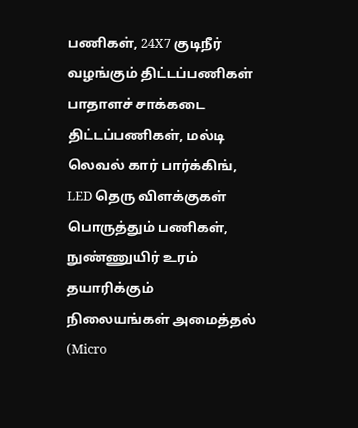பணிகள்‌, 24X7 குடிநீர்‌ வழங்கும்‌ திட்டப்பணிகள்‌ பாதாளச் சாக்கடை திட்டப்பணிகள்‌, மல்டி லெவல்‌ கார்‌ பார்க்கிங்‌, LED தெரு விளக்குகள்‌ பொருத்தும்‌ பணிகள்‌, நுண்ணுயிர்‌ உரம்‌ தயாரிக்கும்‌ நிலையங்கள்‌ அமைத்தல்‌ (Micro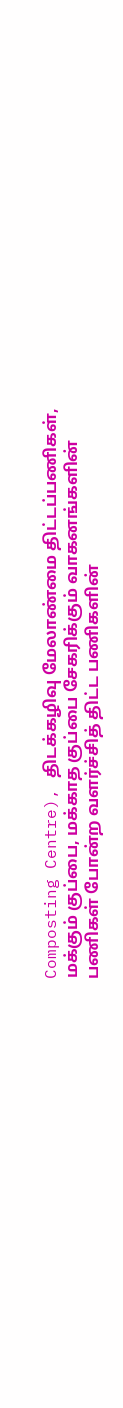Composting Centre), திடக்கழிவு மேலாண்மை திட்டப்பணிகள்‌, மக்கும்‌ குப்பை, மக்காத குப்பை சேகரிக்கும்‌ வாகனங்களின்‌ பணிகள்‌ போன்ற வளர்ச்சித்‌ திட்ட பணிகளின்‌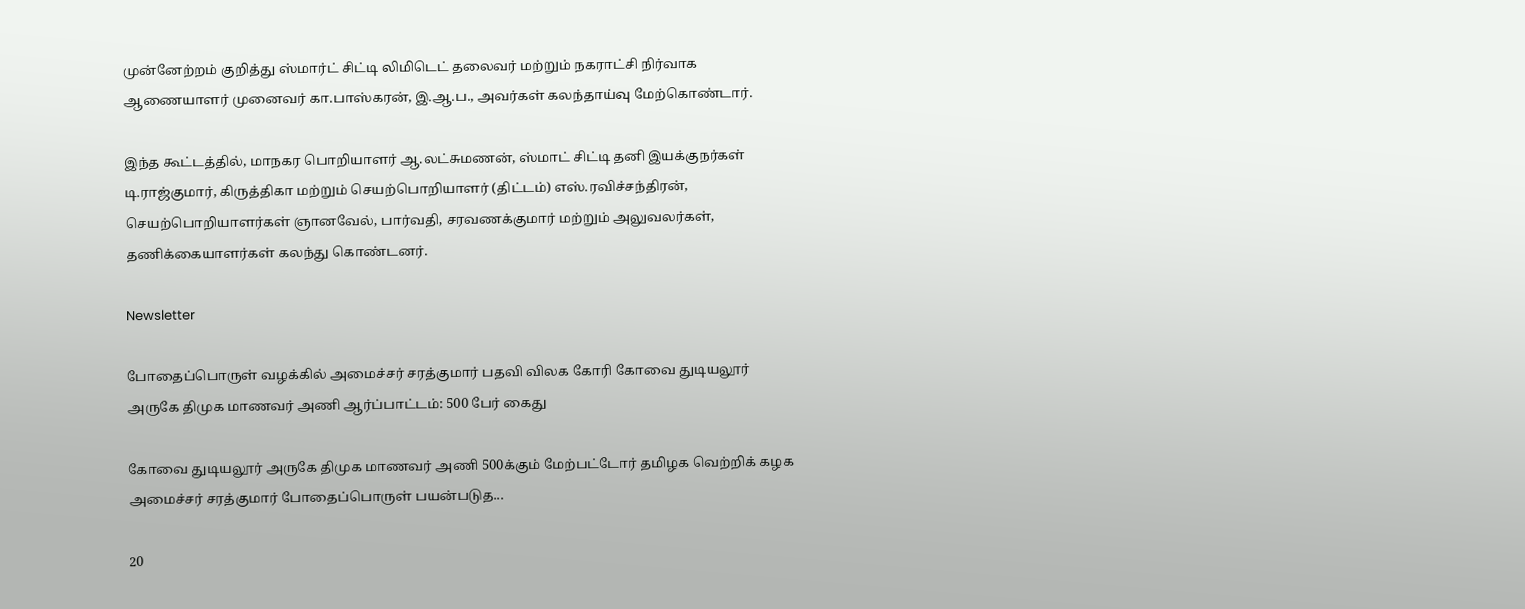முன்னேற்றம்‌ குறித்து ஸ்மார்ட்‌ சிட்டி லிமிடெட்‌ தலைவர்‌ மற்றும்‌ நகராட்சி நிர்வாக ஆணையாளர்‌ முனைவர்‌ கா.பாஸ்கரன்‌, இ.ஆ.ப., அவர்கள்‌ கலந்தாய்வு மேற்கொண்டார்.

இந்த கூட்டத்தில்‌, மாநகர பொறியாளர்‌ ஆ.லட்சுமணன்‌, ஸ்மாட்‌ சிட்டி தனி இயக்குநர்கள்‌ டி.ராஜ்குமார்‌, கிருத்திகா மற்றும்‌ செயற்பொறியாளர்‌ (திட்டம்‌) எஸ்‌.ரவிச்சந்திரன்‌, செயற்பொறியாளர்கள்‌ ஞானவேல்‌, பார்வதி, சரவணக்குமார்‌ மற்றும்‌ அலுவலர்கள்‌, தணிக்கையாளர்கள்‌ கலந்து கொண்டனர்.

Newsletter

போதைப்பொருள் வழக்கில் அமைச்சர் சரத்குமார் பதவி விலக கோரி கோவை துடியலூர் அருகே திமுக மாணவர் அணி ஆர்ப்பாட்டம்: 500 பேர் கைது

கோவை துடியலூர் அருகே திமுக மாணவர் அணி 500க்கும் மேற்பட்டோர் தமிழக வெற்றிக் கழக அமைச்சர் சரத்குமார் போதைப்பொருள் பயன்படுத...

20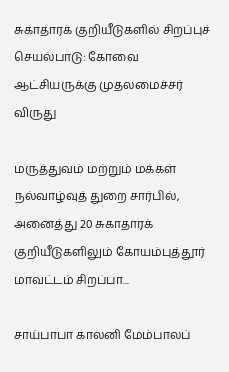சுகாதாரக் குறியீடுகளில் சிறப்புச் செயல்பாடு: கோவை ஆட்சியருக்கு முதலமைச்சர் விருது

மருத்துவம் மற்றும் மக்கள் நல்வாழ்வுத் துறை சார்பில், அனைத்து 20 சுகாதாரக் குறியீடுகளிலும் கோயம்புத்தூர் மாவட்டம் சிறப்பா...

சாய்பாபா காலனி மேம்பாலப்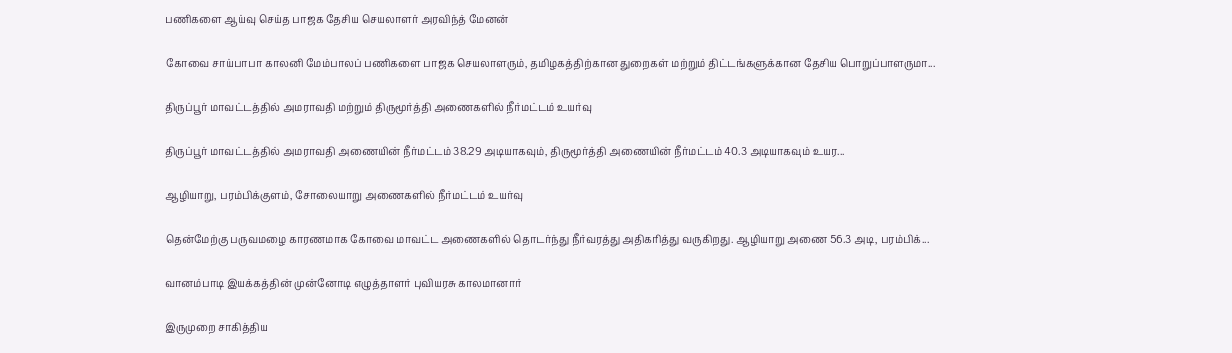பணிகளை ஆய்வு செய்த பாஜக தேசிய செயலாளர் அரவிந்த் மேனன்

கோவை சாய்பாபா காலனி மேம்பாலப் பணிகளை பாஜக செயலாளரும், தமிழகத்திற்கான துறைகள் மற்றும் திட்டங்களுக்கான தேசிய பொறுப்பாளருமா...

திருப்பூர் மாவட்டத்தில் அமராவதி மற்றும் திருமூர்த்தி அணைகளில் நீர்மட்டம் உயர்வு

திருப்பூர் மாவட்டத்தில் அமராவதி அணையின் நீர்மட்டம் 38.29 அடியாகவும், திருமூர்த்தி அணையின் நீர்மட்டம் 40.3 அடியாகவும் உயர...

ஆழியாறு, பரம்பிக்குளம், சோலையாறு அணைகளில் நீர்மட்டம் உயர்வு

தென்மேற்கு பருவமழை காரணமாக கோவை மாவட்ட அணைகளில் தொடர்ந்து நீர்வரத்து அதிகரித்து வருகிறது. ஆழியாறு அணை 56.3 அடி, பரம்பிக்...

வானம்பாடி இயக்கத்தின் முன்னோடி எழுத்தாளர் புவியரசு காலமானார்

இருமுறை சாகித்திய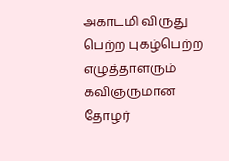அகாடமி விருது பெற்ற புகழ்பெற்ற எழுத்தாளரும் கவிஞருமான தோழர்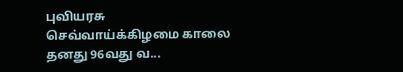புவியரசு செவ்வாய்க்கிழமை காலை தனது 96வது வ...